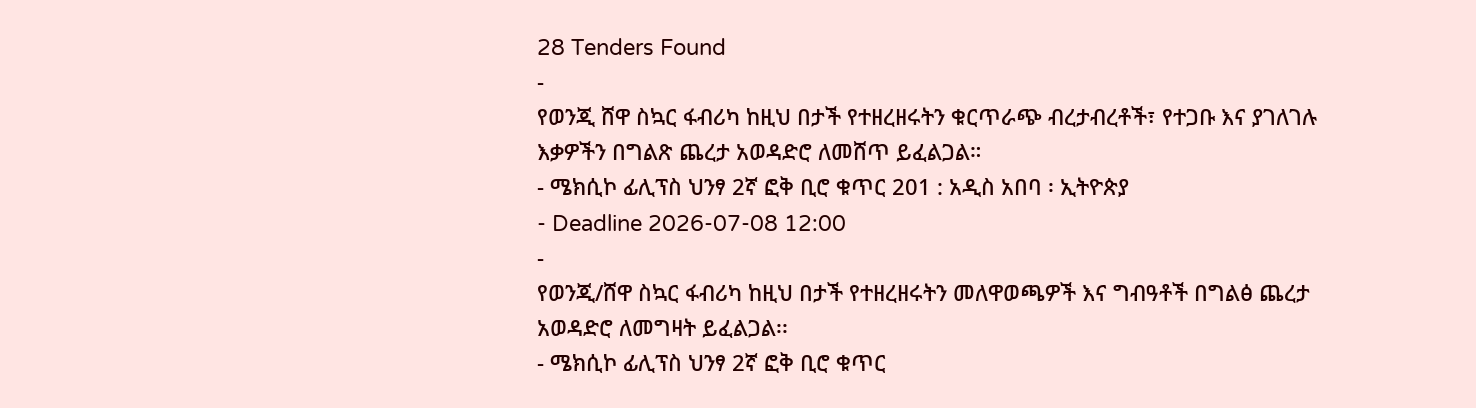28 Tenders Found
-
የወንጂ ሸዋ ስኳር ፋብሪካ ከዚህ በታች የተዘረዘሩትን ቁርጥራጭ ብረታብረቶች፣ የተጋቡ እና ያገለገሉ እቃዎችን በግልጽ ጨረታ አወዳድሮ ለመሸጥ ይፈልጋል።
- ሜክሲኮ ፊሊፕስ ህንፃ 2ኛ ፎቅ ቢሮ ቁጥር 201 : አዲስ አበባ ፡ ኢትዮጵያ
- Deadline 2026-07-08 12:00
-
የወንጂ/ሸዋ ስኳር ፋብሪካ ከዚህ በታች የተዘረዘሩትን መለዋወጫዎች እና ግብዓቶች በግልፅ ጨረታ አወዳድሮ ለመግዛት ይፈልጋል፡፡
- ሜክሲኮ ፊሊፕስ ህንፃ 2ኛ ፎቅ ቢሮ ቁጥር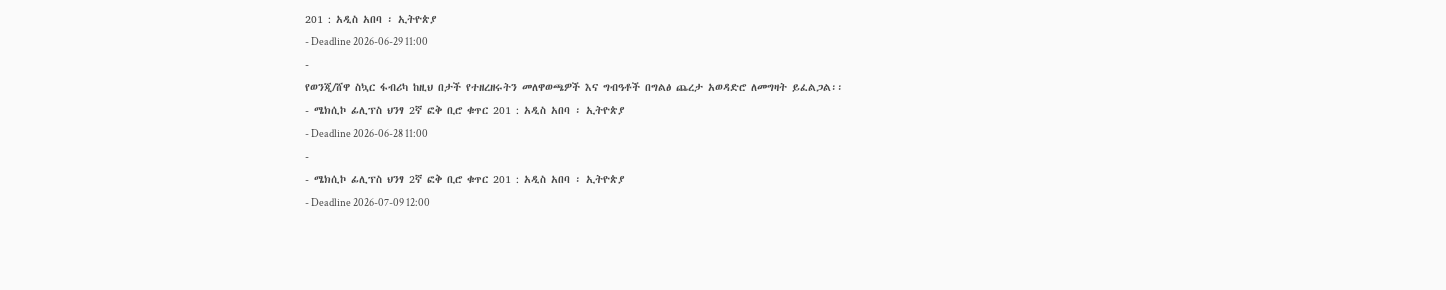201 : አዲስ አበባ ፡ ኢትዮጵያ
- Deadline 2026-06-29 11:00
-
የወንጂ/ሸዋ ስኳር ፋብሪካ ከዚህ በታች የተዘረዘሩትን መለዋወጫዎች እና ግብዓቶች በግልፅ ጨረታ አወዳድሮ ለመግዛት ይፈልጋል፡፡
- ሜክሲኮ ፊሊፕስ ህንፃ 2ኛ ፎቅ ቢሮ ቁጥር 201 : አዲስ አበባ ፡ ኢትዮጵያ
- Deadline 2026-06-28 11:00
-
- ሜክሲኮ ፊሊፕስ ህንፃ 2ኛ ፎቅ ቢሮ ቁጥር 201 : አዲስ አበባ ፡ ኢትዮጵያ
- Deadline 2026-07-09 12:00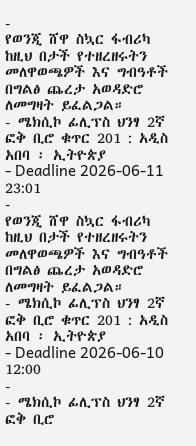-
የወንጂ ሸዋ ስኳር ፋብሪካ ከዚህ በታች የተዘረዘሩትን መለዋወጫዎች እና ግብዓቶች በግልፅ ጨረታ አወዳድሮ ለመግዛት ይፈልጋል።
- ሜክሲኮ ፊሊፕስ ህንፃ 2ኛ ፎቅ ቢሮ ቁጥር 201 : አዲስ አበባ ፡ ኢትዮጵያ
- Deadline 2026-06-11 23:01
-
የወንጂ ሸዋ ስኳር ፋብሪካ ከዚህ በታች የተዘረዘሩትን መለዋወጫዎች እና ግብዓቶች በግልፅ ጨረታ አወዳድሮ ለመግዛት ይፈልጋል።
- ሜክሲኮ ፊሊፕስ ህንፃ 2ኛ ፎቅ ቢሮ ቁጥር 201 : አዲስ አበባ ፡ ኢትዮጵያ
- Deadline 2026-06-10 12:00
-
- ሜክሲኮ ፊሊፕስ ህንፃ 2ኛ ፎቅ ቢሮ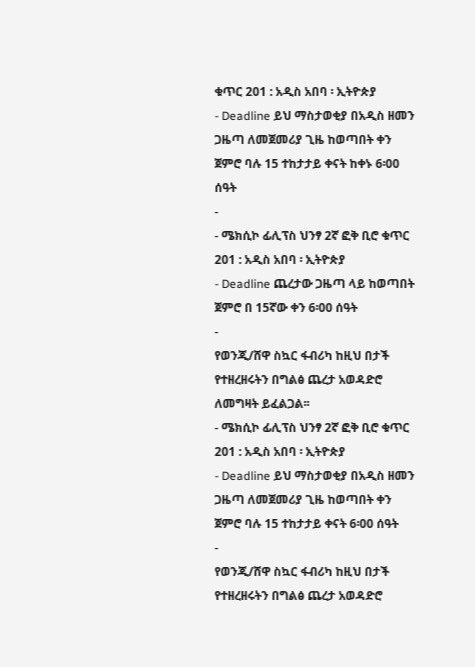ቁጥር 201 : አዲስ አበባ ፡ ኢትዮጵያ
- Deadline ይህ ማስታወቂያ በአዲስ ዘመን ጋዜጣ ለመጀመሪያ ጊዜ ከወጣበት ቀን ጀምሮ ባሉ 15 ተከታታይ ቀናት ከቀኑ 6፡00 ሰዓት
-
- ሜክሲኮ ፊሊፕስ ህንፃ 2ኛ ፎቅ ቢሮ ቁጥር 201 : አዲስ አበባ ፡ ኢትዮጵያ
- Deadline ጨረታው ጋዜጣ ላይ ከወጣበት ጀምሮ በ 15ኛው ቀን 6፡00 ሰዓት
-
የወንጂ/ሸዋ ስኳር ፋብሪካ ከዚህ በታች የተዘረዘሩትን በግልፅ ጨረታ አወዳድሮ ለመግዛት ይፈልጋል፡፡
- ሜክሲኮ ፊሊፕስ ህንፃ 2ኛ ፎቅ ቢሮ ቁጥር 201 : አዲስ አበባ ፡ ኢትዮጵያ
- Deadline ይህ ማስታወቂያ በአዲስ ዘመን ጋዜጣ ለመጀመሪያ ጊዜ ከወጣበት ቀን ጀምሮ ባሉ 15 ተከታታይ ቀናት 6፡00 ሰዓት
-
የወንጂ/ሸዋ ስኳር ፋብሪካ ከዚህ በታች የተዘረዘሩትን በግልፅ ጨረታ አወዳድሮ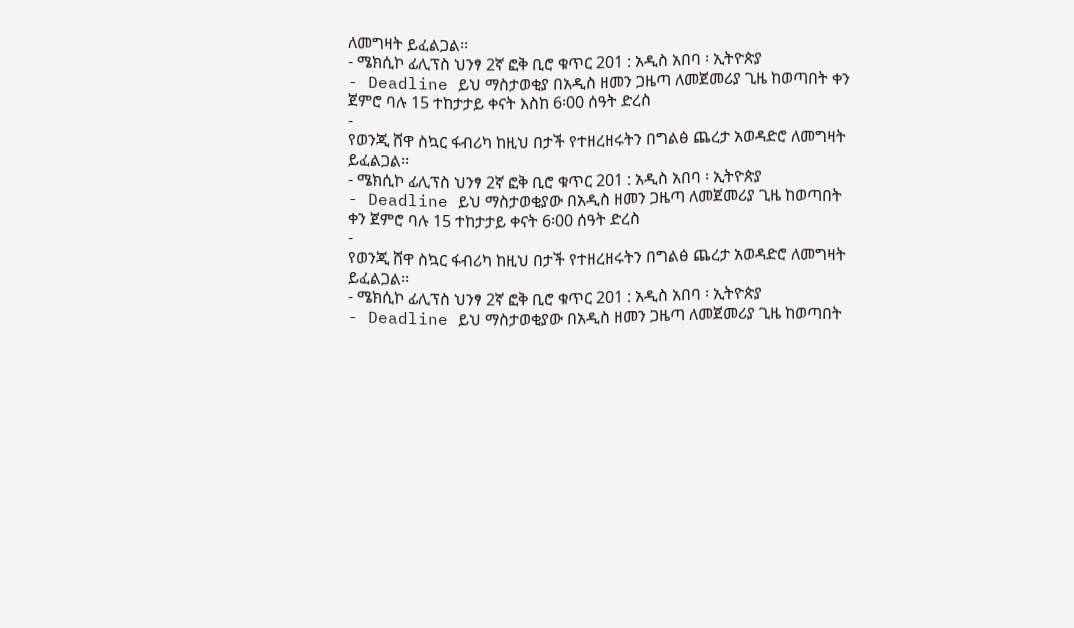ለመግዛት ይፈልጋል፡፡
- ሜክሲኮ ፊሊፕስ ህንፃ 2ኛ ፎቅ ቢሮ ቁጥር 201 : አዲስ አበባ ፡ ኢትዮጵያ
- Deadline ይህ ማስታወቂያ በአዲስ ዘመን ጋዜጣ ለመጀመሪያ ጊዜ ከወጣበት ቀን ጀምሮ ባሉ 15 ተከታታይ ቀናት እስከ 6፡00 ሰዓት ድረስ
-
የወንጂ ሸዋ ስኳር ፋብሪካ ከዚህ በታች የተዘረዘሩትን በግልፅ ጨረታ አወዳድሮ ለመግዛት ይፈልጋል፡፡
- ሜክሲኮ ፊሊፕስ ህንፃ 2ኛ ፎቅ ቢሮ ቁጥር 201 : አዲስ አበባ ፡ ኢትዮጵያ
- Deadline ይህ ማስታወቂያው በአዲስ ዘመን ጋዜጣ ለመጀመሪያ ጊዜ ከወጣበት ቀን ጀምሮ ባሉ 15 ተከታታይ ቀናት 6፡00 ሰዓት ድረስ
-
የወንጂ ሸዋ ስኳር ፋብሪካ ከዚህ በታች የተዘረዘሩትን በግልፅ ጨረታ አወዳድሮ ለመግዛት ይፈልጋል፡፡
- ሜክሲኮ ፊሊፕስ ህንፃ 2ኛ ፎቅ ቢሮ ቁጥር 201 : አዲስ አበባ ፡ ኢትዮጵያ
- Deadline ይህ ማስታወቂያው በአዲስ ዘመን ጋዜጣ ለመጀመሪያ ጊዜ ከወጣበት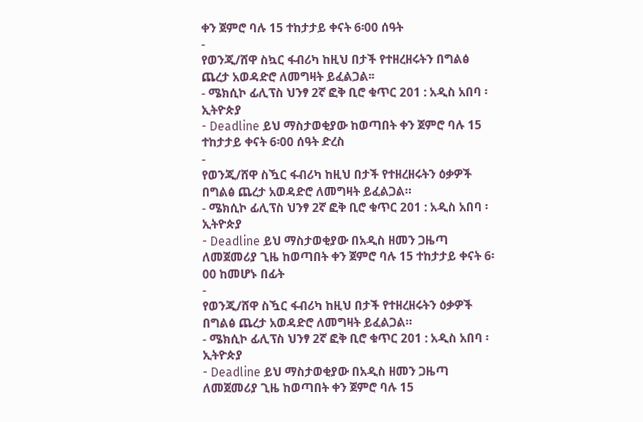ቀን ጀምሮ ባሉ 15 ተከታታይ ቀናት 6፡00 ሰዓት
-
የወንጂ/ሸዋ ስኳር ፋብሪካ ከዚህ በታች የተዘረዘሩትን በግልፅ ጨረታ አወዳድሮ ለመግዛት ይፈልጋል፡፡
- ሜክሲኮ ፊሊፕስ ህንፃ 2ኛ ፎቅ ቢሮ ቁጥር 201 : አዲስ አበባ ፡ ኢትዮጵያ
- Deadline ይህ ማስታወቂያው ከወጣበት ቀን ጀምሮ ባሉ 15 ተከታታይ ቀናት 6፡00 ሰዓት ድረስ
-
የወንጂ/ሸዋ ስዃር ፋብሪካ ከዚህ በታች የተዘረዘሩትን ዕቃዎች በግልፅ ጨረታ አወዳድሮ ለመግዛት ይፈልጋል።
- ሜክሲኮ ፊሊፕስ ህንፃ 2ኛ ፎቅ ቢሮ ቁጥር 201 : አዲስ አበባ ፡ ኢትዮጵያ
- Deadline ይህ ማስታወቂያው በአዲስ ዘመን ጋዜጣ ለመጀመሪያ ጊዜ ከወጣበት ቀን ጀምሮ ባሉ 15 ተከታታይ ቀናት 6፡00 ከመሆኑ በፊት
-
የወንጂ/ሸዋ ስዃር ፋብሪካ ከዚህ በታች የተዘረዘሩትን ዕቃዎች በግልፅ ጨረታ አወዳድሮ ለመግዛት ይፈልጋል።
- ሜክሲኮ ፊሊፕስ ህንፃ 2ኛ ፎቅ ቢሮ ቁጥር 201 : አዲስ አበባ ፡ ኢትዮጵያ
- Deadline ይህ ማስታወቂያው በአዲስ ዘመን ጋዜጣ ለመጀመሪያ ጊዜ ከወጣበት ቀን ጀምሮ ባሉ 15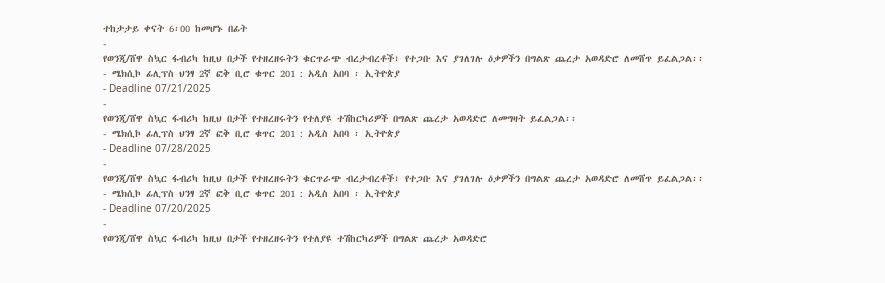ተከታታይ ቀናት 6፡00 ከመሆኑ በፊት
-
የወንጂ/ሸዋ ስኳር ፋብሪካ ከዚህ በታች የተዘረዘሩትን ቁርጥራጭ ብረታብረቶች፣ የተጋቡ እና ያገለገሉ ዕቃዎችን በግልጽ ጨረታ አወዳድሮ ለመሸጥ ይፈልጋል፡፡
- ሜክሲኮ ፊሊፕስ ህንፃ 2ኛ ፎቅ ቢሮ ቁጥር 201 : አዲስ አበባ ፡ ኢትዮጵያ
- Deadline 07/21/2025
-
የወንጂ/ሸዋ ስኳር ፋብሪካ ከዚህ በታች የተዘረዘሩትን የተለያዩ ተሽከርካሪዎች በግልጽ ጨረታ አወዳድሮ ለመግዛት ይፈልጋል፡፡
- ሜክሲኮ ፊሊፕስ ህንፃ 2ኛ ፎቅ ቢሮ ቁጥር 201 : አዲስ አበባ ፡ ኢትዮጵያ
- Deadline 07/28/2025
-
የወንጂ/ሸዋ ስኳር ፋብሪካ ከዚህ በታች የተዘረዘሩትን ቁርጥራጭ ብረታብረቶች፣ የተጋቡ እና ያገለገሉ ዕቃዎችን በግልጽ ጨረታ አወዳድሮ ለመሸጥ ይፈልጋል፡፡
- ሜክሲኮ ፊሊፕስ ህንፃ 2ኛ ፎቅ ቢሮ ቁጥር 201 : አዲስ አበባ ፡ ኢትዮጵያ
- Deadline 07/20/2025
-
የወንጂ/ሸዋ ስኳር ፋብሪካ ከዚህ በታች የተዘረዘሩትን የተለያዩ ተሽከርካሪዎች በግልጽ ጨረታ አወዳድሮ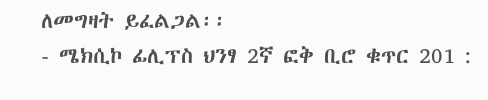ለመግዛት ይፈልጋል፡፡
- ሜክሲኮ ፊሊፕስ ህንፃ 2ኛ ፎቅ ቢሮ ቁጥር 201 :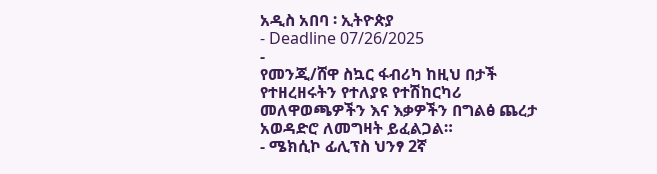አዲስ አበባ ፡ ኢትዮጵያ
- Deadline 07/26/2025
-
የመንጂ/ሸዋ ስኳር ፋብሪካ ከዚህ በታች የተዘረዘሩትን የተለያዩ የተሽከርካሪ መለዋወጫዎችን እና እቃዎችን በግልፅ ጨረታ አወዳድሮ ለመግዛት ይፈልጋል።
- ሜክሲኮ ፊሊፕስ ህንፃ 2ኛ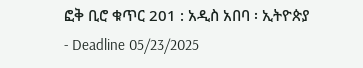ፎቅ ቢሮ ቁጥር 201 : አዲስ አበባ ፡ ኢትዮጵያ
- Deadline 05/23/2025